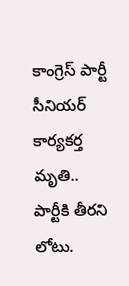కాంగ్రెస్ పార్టీ సీనియర్ కార్యకర్త మృతి.. పార్టీకి తీరని లోటు.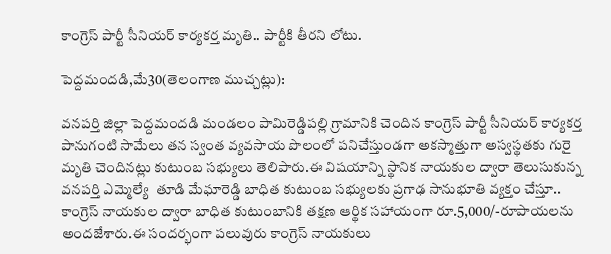కాంగ్రెస్ పార్టీ సీనియర్ కార్యకర్త మృతి.. పార్టీకి తీరని లోటు.

పెద్దమందడి,మే30(తెలంగాణ ముచ్చట్లు):

వనపర్తి జిల్లా పెద్దమందడి మండలం పామిరెడ్డిపల్లి గ్రామానికి చెందిన కాంగ్రెస్ పార్టీ సీనియర్ కార్యకర్త పానుగంటి సామేలు తన స్వంత వ్యవసాయ పొలంలో పనిచేస్తుండగా అకస్మాత్తుగా అస్వస్థతకు గురై మృతి చెందినట్లు కుటుంబ సభ్యులు తెలిపారు.ఈ విషయాన్ని స్థానిక నాయకుల ద్వారా తెలుసుకున్న వనపర్తి ఎమ్మెల్యే  తూడి మేఘారెడ్డి బాధిత కుటుంబ సభ్యులకు ప్రగాఢ సానుభూతి వ్యక్తం చేస్తూ.. కాంగ్రెస్ నాయకుల ద్వారా బాధిత కుటుంబానికి తక్షణ ఆర్థిక సహాయంగా రూ.5,000/-రూపాయలను అందజేశారు.ఈ సందర్భంగా పలువురు కాంగ్రెస్ నాయకులు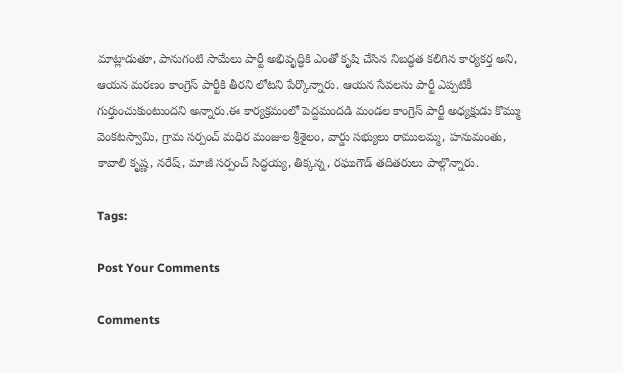మాట్లాడుతూ, పానుగంటి సామేలు పార్టీ అభివృద్ధికి ఎంతో కృషి చేసిన నిబద్ధత కలిగిన కార్యకర్త అని, ఆయన మరణం కాంగ్రెస్ పార్టీకి తీరని లోటని పేర్కొన్నారు. ఆయన సేవలను పార్టీ ఎప్పటికీ గుర్తుంచుకుంటుందని అన్నారు.ఈ కార్యక్రమంలో పెద్దమందడి మండల కాంగ్రెస్ పార్టీ అధ్యక్షుడు కొమ్ము వెంకటస్వామి, గ్రామ సర్పంచ్ మధిర మంజుల శ్రీశైలం, వార్డు సభ్యులు రాములమ్మ, హనుమంతు, కావాలి కృష్ణ, నరేష్, మాజీ సర్పంచ్ సిద్ధయ్య, తిక్కన్న, రఘుగౌడ్ తదితరులు పాల్గొన్నారు.

Tags:

Post Your Comments

Comments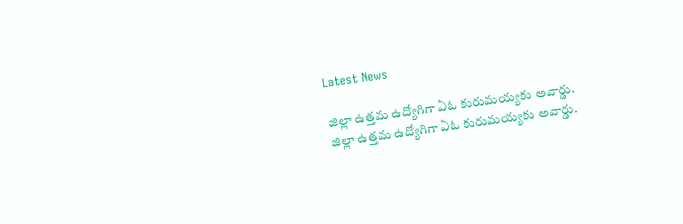Latest News

జిల్లా ఉత్తమ ఉద్యోగిగా ఏఓ కురుమయ్యకు అవార్డు. జిల్లా ఉత్తమ ఉద్యోగిగా ఏఓ కురుమయ్యకు అవార్డు.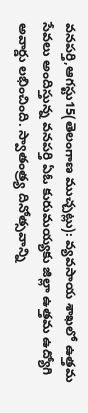వనపర్తి,ఆగస్టు15(తెలంగాణ ముచ్చట్లు): వ్యవసాయ శాఖలో ఉత్తమ సేవలు అందిస్తున్న వనపర్తి ఏఓ కురుమయ్యకు జిల్లా ఉత్తమ ఉద్యోగి అవార్డు లభించింది. స్వాతంత్ర్య దినోత్సవాన్ని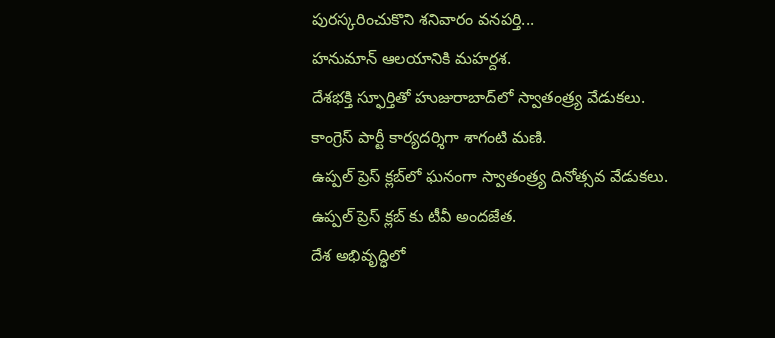పురస్కరించుకొని శనివారం వనపర్తి...
హనుమాన్ ఆలయానికి మహర్దశ.
దేశభక్తి స్ఫూర్తితో హుజురాబాద్‌లో స్వాతంత్ర్య వేడుకలు.
కాంగ్రెస్ పార్టీ కార్యదర్శిగా శాగంటి మణి.
ఉప్పల్ ప్రెస్ క్లబ్‌లో ఘనంగా స్వాతంత్ర్య దినోత్సవ వేడుకలు.
ఉప్పల్ ప్రెస్ క్లబ్‌ కు టీవీ అందజేత.
దేశ అభివృద్ధిలో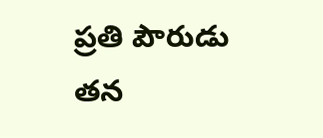ప్రతి పౌరుడు తన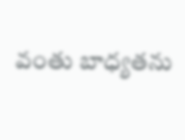వంతు బాధ్యతను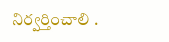నిర్వర్తించాలి .